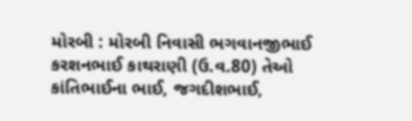મોરબી : મોરબી નિવાસી ભગવાનજીભાઈ કરશનભાઈ કાથરાણી (ઉ.વ.80) તેઓ કાંતિભાઈના ભાઈ, જગદીશભાઈ,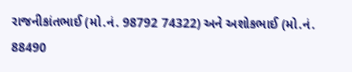રાજનીકાંતભાઈ (મો.નં. 98792 74322) અને અશોકભાઈ (મો.નં. 88490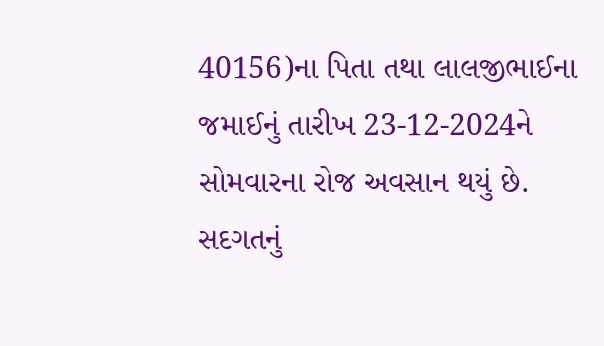40156)ના પિતા તથા લાલજીભાઈના જમાઈનું તારીખ 23-12-2024ને સોમવારના રોજ અવસાન થયું છે. સદગતનું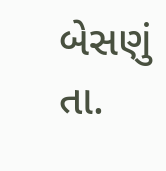બેસણું તા.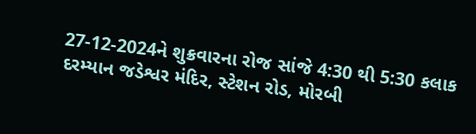27-12-2024ને શુક્રવારના રોજ સાંજે 4:30 થી 5:30 કલાક દરમ્યાન જડેશ્વર મંદિર, સ્ટેશન રોડ, મોરબી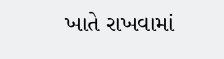ખાતે રાખવામાં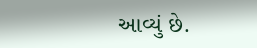આવ્યું છે.